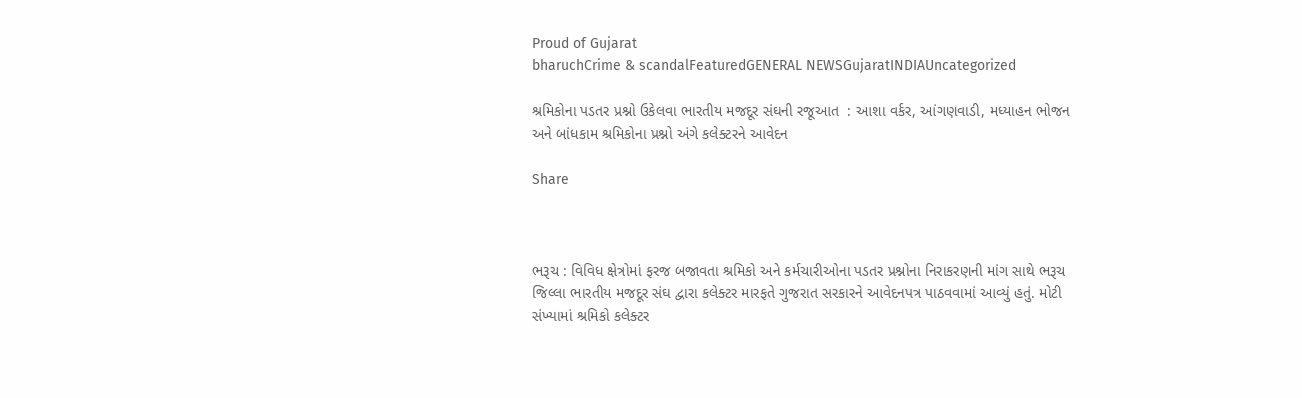Proud of Gujarat
bharuchCrime & scandalFeaturedGENERAL NEWSGujaratINDIAUncategorized

શ્રમિકોના પડતર પ્રશ્નો ઉકેલવા ભારતીય મજદૂર સંઘની રજૂઆત  : આશા વર્કર, આંગણવાડી, મધ્યાહન ભોજન અને બાંધકામ શ્રમિકોના પ્રશ્નો અંગે કલેક્ટરને આવેદન

Share



ભરૂચ : વિવિધ ક્ષેત્રોમાં ફરજ બજાવતા શ્રમિકો અને કર્મચારીઓના પડતર પ્રશ્નોના નિરાકરણની માંગ સાથે ભરૂચ જિલ્લા ભારતીય મજદૂર સંઘ દ્વારા કલેક્ટર મારફતે ગુજરાત સરકારને આવેદનપત્ર પાઠવવામાં આવ્યું હતું. મોટી સંખ્યામાં શ્રમિકો કલેક્ટર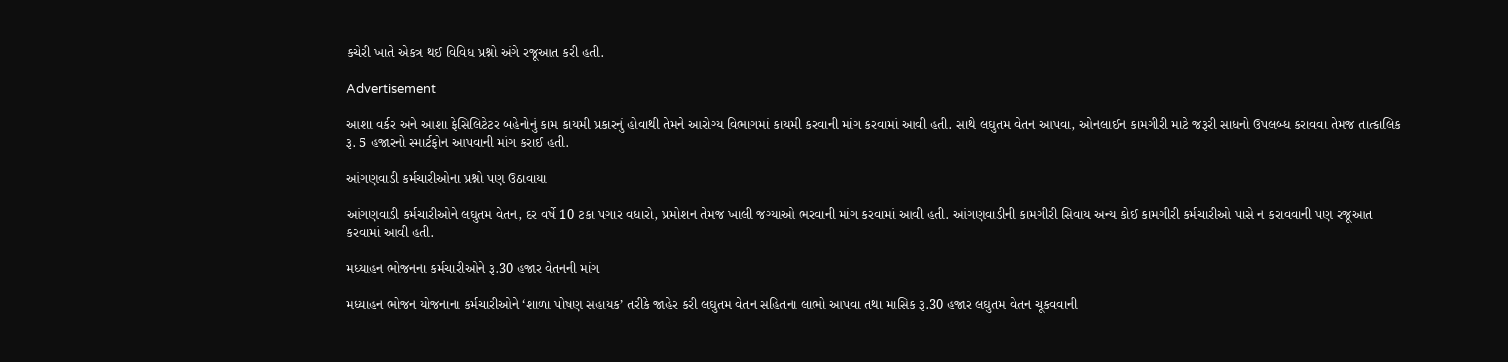કચેરી ખાતે એકત્ર થઈ વિવિધ પ્રશ્નો અંગે રજૂઆત કરી હતી.

Advertisement

આશા વર્કર અને આશા ફેસિલિટેટર બહેનોનું કામ કાયમી પ્રકારનું હોવાથી તેમને આરોગ્ય વિભાગમાં કાયમી કરવાની માંગ કરવામાં આવી હતી. સાથે લઘુતમ વેતન આપવા, ઓનલાઈન કામગીરી માટે જરૂરી સાધનો ઉપલબ્ધ કરાવવા તેમજ તાત્કાલિક રૂ. 5 હજારનો સ્માર્ટફોન આપવાની માંગ કરાઈ હતી.

આંગણવાડી કર્મચારીઓના પ્રશ્નો પણ ઉઠાવાયા

આંગણવાડી કર્મચારીઓને લઘુતમ વેતન, દર વર્ષે 10 ટકા પગાર વધારો, પ્રમોશન તેમજ ખાલી જગ્યાઓ ભરવાની માંગ કરવામાં આવી હતી. આંગણવાડીની કામગીરી સિવાય અન્ય કોઈ કામગીરી કર્મચારીઓ પાસે ન કરાવવાની પણ રજૂઆત કરવામાં આવી હતી.

મધ્યાહન ભોજનના કર્મચારીઓને રૂ.30 હજાર વેતનની માંગ

મધ્યાહન ભોજન યોજનાના કર્મચારીઓને ‘શાળા પોષણ સહાયક’ તરીકે જાહેર કરી લઘુતમ વેતન સહિતના લાભો આપવા તથા માસિક રૂ.30 હજાર લઘુતમ વેતન ચૂકવવાની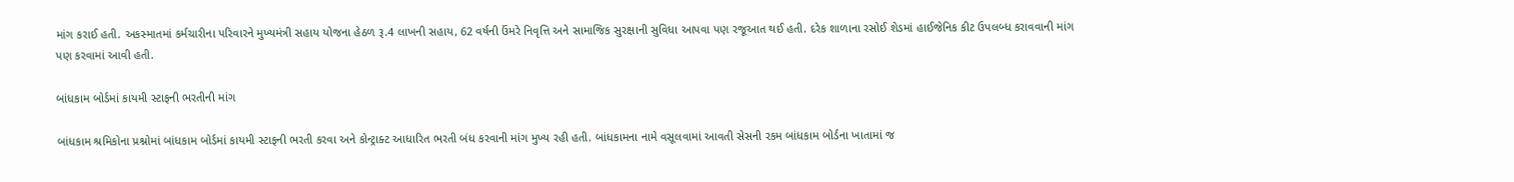માંગ કરાઈ હતી. અકસ્માતમાં કર્મચારીના પરિવારને મુખ્યમંત્રી સહાય યોજના હેઠળ રૂ.4 લાખની સહાય, 62 વર્ષની ઉંમરે નિવૃત્તિ અને સામાજિક સુરક્ષાની સુવિધા આપવા પણ રજૂઆત થઈ હતી. દરેક શાળાના રસોઈ શેડમાં હાઈજેનિક કીટ ઉપલબ્ધ કરાવવાની માંગ પણ કરવામાં આવી હતી.

બાંધકામ બોર્ડમાં કાયમી સ્ટાફની ભરતીની માંગ

બાંધકામ શ્રમિકોના પ્રશ્નોમાં બાંધકામ બોર્ડમાં કાયમી સ્ટાફની ભરતી કરવા અને કોન્ટ્રાક્ટ આધારિત ભરતી બંધ કરવાની માંગ મુખ્ય રહી હતી. બાંધકામના નામે વસૂલવામાં આવતી સેસની રકમ બાંધકામ બોર્ડના ખાતામાં જ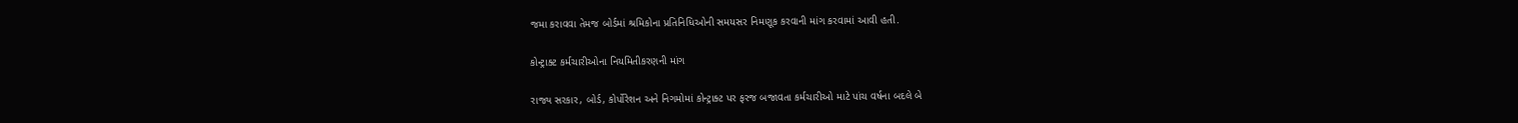જમા કરાવવા તેમજ બોર્ડમાં શ્રમિકોના પ્રતિનિધિઓની સમયસર નિમણૂક કરવાની માંગ કરવામાં આવી હતી.

કોન્ટ્રાક્ટ કર્મચારીઓના નિયમિતીકરણની માંગ

રાજ્ય સરકાર, બોર્ડ, કોર્પોરેશન અને નિગમોમાં કોન્ટ્રાક્ટ પર ફરજ બજાવતા કર્મચારીઓ માટે પાંચ વર્ષના બદલે બે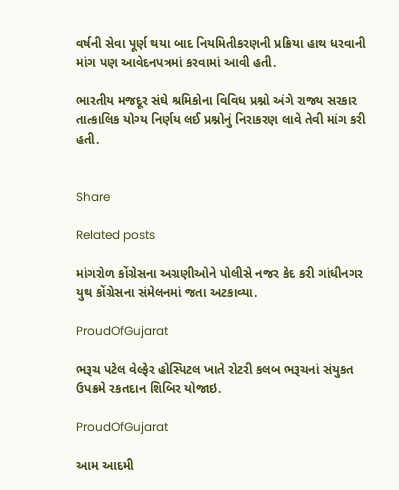વર્ષની સેવા પૂર્ણ થયા બાદ નિયમિતીકરણની પ્રક્રિયા હાથ ધરવાની માંગ પણ આવેદનપત્રમાં કરવામાં આવી હતી.

ભારતીય મજદૂર સંઘે શ્રમિકોના વિવિધ પ્રશ્નો અંગે રાજ્ય સરકાર તાત્કાલિક યોગ્ય નિર્ણય લઈ પ્રશ્નોનું નિરાકરણ લાવે તેવી માંગ કરી હતી.


Share

Related posts

માંગરોળ કોંગ્રેસના અગ્રણીઓને પોલીસે નજર કેદ કરી ગાંધીનગર યુથ કોંગ્રેસના સંમેલનમાં જતા અટકાવ્યા.

ProudOfGujarat

ભરૂચ પટેલ વેલ્ફેર હોસ્પિટલ ખાતે રોટરી કલબ ભરૂચનાં સંયુકત ઉપક્રમે રકતદાન શિબિર યોજાઇ.

ProudOfGujarat

આમ આદમી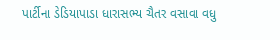પાર્ટીના ડેડિયાપાડા ધારાસભ્ય ચૈતર વસાવા વધુ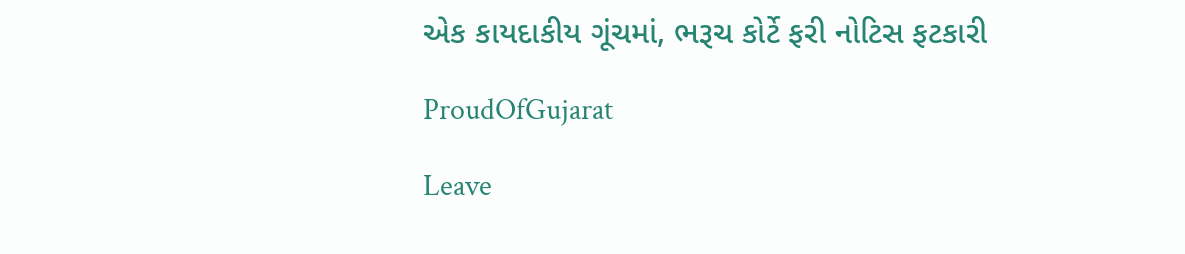એક કાયદાકીય ગૂંચમાં, ભરૂચ કોર્ટે ફરી નોટિસ ફટકારી

ProudOfGujarat

Leave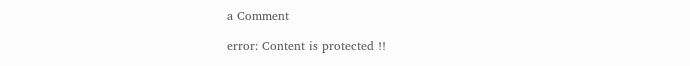a Comment

error: Content is protected !!